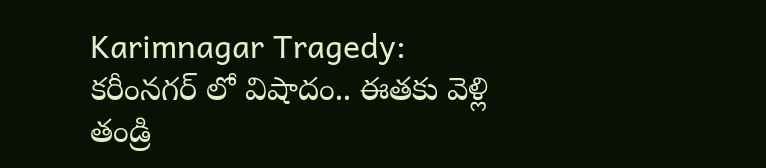Karimnagar Tragedy: కరీంనగర్ లో విషాదం.. ఈతకు వెళ్లి తండ్రి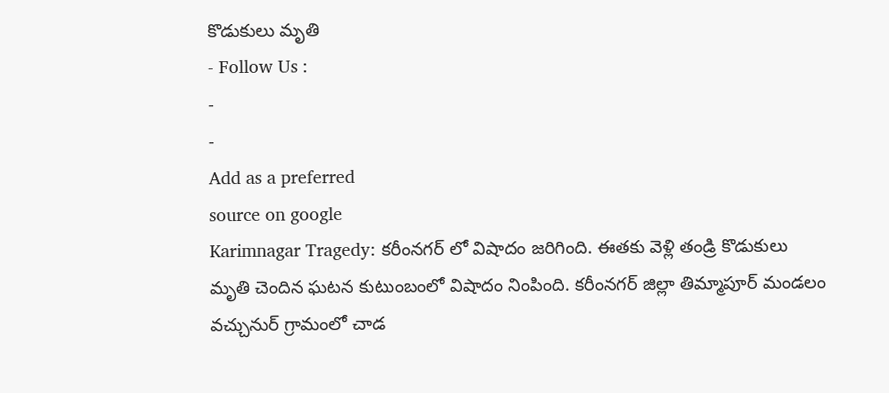కొడుకులు మృతి
- Follow Us :
-
-
Add as a preferred
source on google
Karimnagar Tragedy: కరీంనగర్ లో విషాదం జరిగింది. ఈతకు వెళ్లి తండ్రి కొడుకులు మృతి చెందిన ఘటన కుటుంబంలో విషాదం నింపింది. కరీంనగర్ జిల్లా తిమ్మాపూర్ మండలం వచ్చునుర్ గ్రామంలో చాడ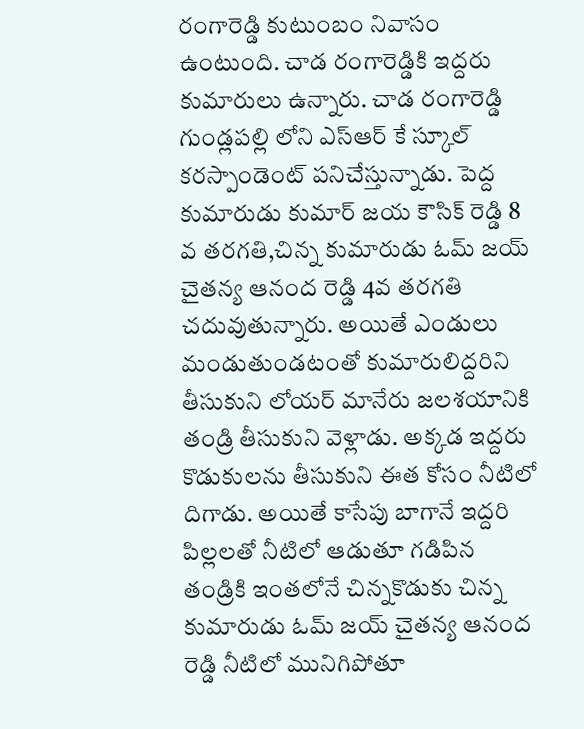రంగారెడ్డి కుటుంబం నివాసం ఉంటుంది. చాడ రంగారెడ్డికి ఇద్దరు కుమారులు ఉన్నారు. చాడ రంగారెడ్డి గుండ్లపల్లి లోని ఎస్ఆర్ కే స్కూల్ కరస్పాండెంట్ పనిచేస్తున్నాడు. పెద్ద కుమారుడు కుమార్ జయ కౌసిక్ రెడ్డి 8 వ తరగతి,చిన్న కుమారుడు ఓమ్ జయ్ చైతన్య ఆనంద రెడ్డి 4వ తరగతి చదువుతున్నారు. అయితే ఎండులు మండుతుండటంతో కుమారులిద్దరిని తీసుకుని లోయర్ మానేరు జలశయానికి తండ్రి తీసుకుని వెళ్లాడు. అక్కడ ఇద్దరు కొడుకులను తీసుకుని ఈత కోసం నీటిలో దిగాడు. అయితే కాసేపు బాగానే ఇద్దరి పిల్లలతో నీటిలో ఆడుతూ గడిపిన తండ్రికి ఇంతలోనే చిన్నకొడుకు చిన్న కుమారుడు ఓమ్ జయ్ చైతన్య ఆనంద రెడ్డి నీటిలో మునిగిపోతూ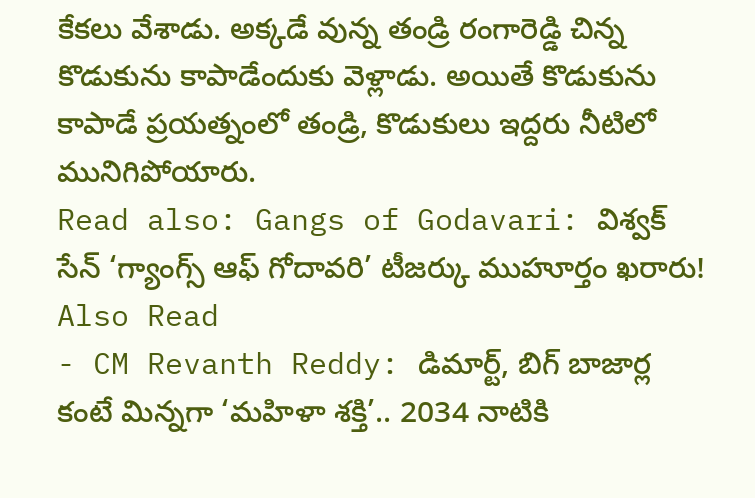కేకలు వేశాడు. అక్కడే వున్న తండ్రి రంగారెడ్డి చిన్న కొడుకును కాపాడేందుకు వెళ్లాడు. అయితే కొడుకును కాపాడే ప్రయత్నంలో తండ్రి, కొడుకులు ఇద్దరు నీటిలో మునిగిపోయారు.
Read also: Gangs of Godavari: విశ్వక్ సేన్ ‘గ్యాంగ్స్ ఆఫ్ గోదావరి’ టీజర్కు ముహూర్తం ఖరారు!
Also Read
- CM Revanth Reddy: డిమార్ట్, బిగ్ బాజార్ల కంటే మిన్నగా ‘మహిళా శక్తి’.. 2034 నాటికి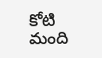కోటి మంది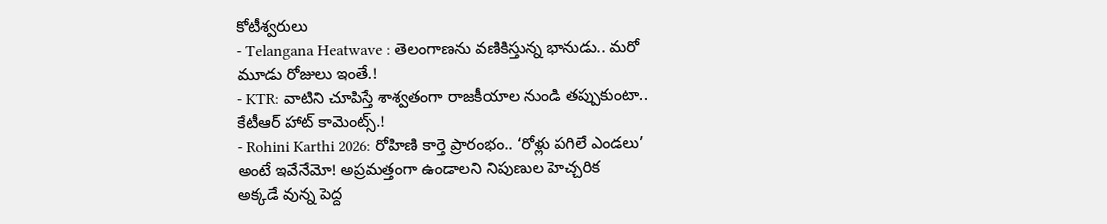కోటీశ్వరులు
- Telangana Heatwave : తెలంగాణను వణికిస్తున్న భానుడు.. మరో మూడు రోజులు ఇంతే.!
- KTR: వాటిని చూపిస్తే శాశ్వతంగా రాజకీయాల నుండి తప్పుకుంటా.. కేటీఆర్ హాట్ కామెంట్స్.!
- Rohini Karthi 2026: రోహిణి కార్తె ప్రారంభం.. ‘రోళ్లు పగిలే ఎండలు’ అంటే ఇవేనేమో! అప్రమత్తంగా ఉండాలని నిపుణుల హెచ్చరిక
అక్కడే వున్న పెద్ద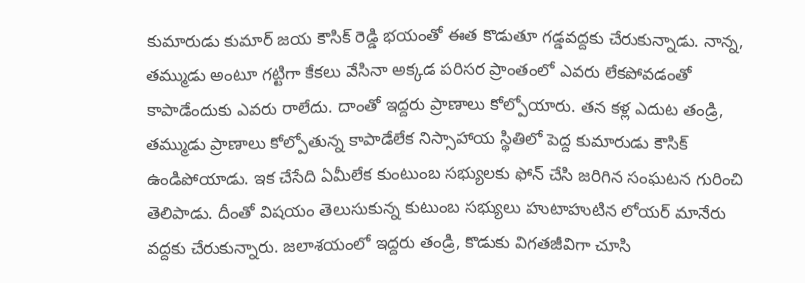కుమారుడు కుమార్ జయ కౌసిక్ రెడ్డి భయంతో ఈత కొడుతూ గడ్డవద్దకు చేరుకున్నాడు. నాన్న, తమ్ముడు అంటూ గట్టిగా కేకలు వేసినా అక్కడ పరిసర ప్రాంతంలో ఎవరు లేకపోవడంతో కాపాడేందుకు ఎవరు రాలేదు. దాంతో ఇద్దరు ప్రాణాలు కోల్పోయారు. తన కళ్ల ఎదుట తండ్రి, తమ్ముడు ప్రాణాలు కోల్పోతున్న కాపాడేలేక నిస్సాహాయ స్థితిలో పెద్ద కుమారుడు కౌసిక్ ఉండిపోయాడు. ఇక చేసేది ఏమీలేక కుంటుంబ సభ్యులకు ఫోన్ చేసి జరిగిన సంఘటన గురించి తెలిపాడు. దీంతో విషయం తెలుసుకున్న కుటుంబ సభ్యులు హుటాహుటిన లోయర్ మానేరు వద్దకు చేరుకున్నారు. జలాశయంలో ఇద్దరు తండ్రి, కొడుకు విగతజీవిగా చూసి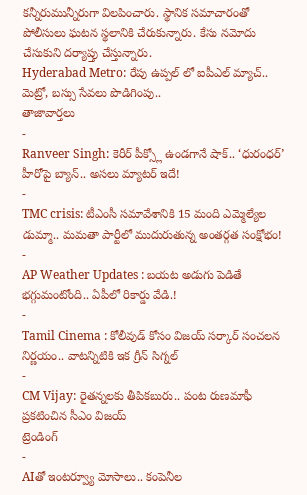కన్నీరుమున్నీరుగా విలపించారు. స్థానిక సమాచారంతో పోలీసులు ఘటన స్థలానికి చేరుకున్నారు. కేసు నమోదు చేసుకుని దర్యాప్తు చేస్తున్నారు.
Hyderabad Metro: రేపు ఉప్పల్ లో ఐపీఎల్ మ్యాచ్.. మెట్రో, బస్సు సేవలు పొడిగింపు..
తాజావార్తలు
-
Ranveer Singh: కెరీర్ పీక్స్లో ఉండగానే షాక్.. ‘ధురంధర్’ హీరోపై బ్యాన్.. అసలు మ్యాటర్ ఇదే!
-
TMC crisis: టీఎంసీ సమావేశానికి 15 మంది ఎమ్మెల్యేల డుమ్మా.. మమతా పార్టీలో ముదురుతున్న అంతర్గత సంక్షోభం!
-
AP Weather Updates : బయట అడుగు పెడితే భగ్గుమంటోంది.. ఏపీలో రికార్డు వేడి.!
-
Tamil Cinema : కోలీవుడ్ కోసం విజయ్ సర్కార్ సంచలన నిర్ణయం.. వాటన్నిటికి ఇక గ్రీన్ సిగ్నల్
-
CM Vijay: రైతన్నలకు తీపికబురు.. పంట రుణమాఫీ ప్రకటించిన సీఎం విజయ్
ట్రెండింగ్
-
AIతో ఇంటర్వ్యూ మోసాలు.. కంపెనీల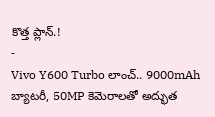కొత్త ప్లాన్.!
-
Vivo Y600 Turbo లాంచ్.. 9000mAh బ్యాటరీ, 50MP కెమెరాలతో అద్భుత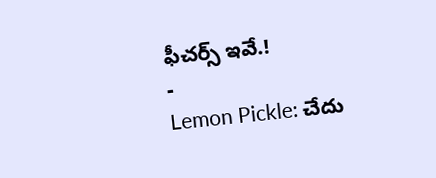ఫీచర్స్ ఇవే.!
-
Lemon Pickle: చేదు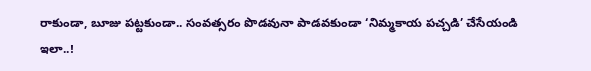రాకుండా, బూజు పట్టకుండా.. సంవత్సరం పొడవునా పాడవకుండా ‘నిమ్మకాయ పచ్చడి’ చేసేయండి ఇలా..!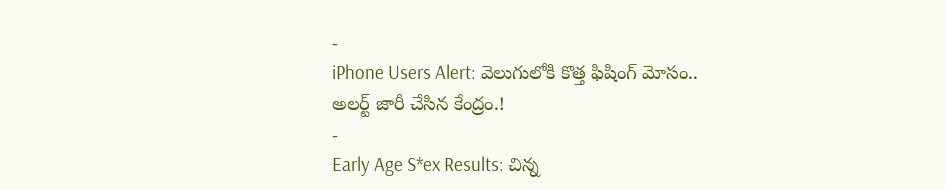-
iPhone Users Alert: వెలుగులోకి కొత్త ఫిషింగ్ మోసం.. అలర్ట్ జారీ చేసిన కేంద్రం.!
-
Early Age S*ex Results: చిన్న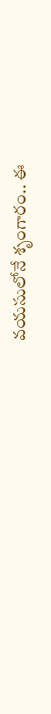వయసులోనే శృంగారం.. ఈ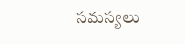సమస్యలు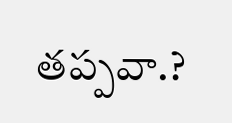తప్పవా.?